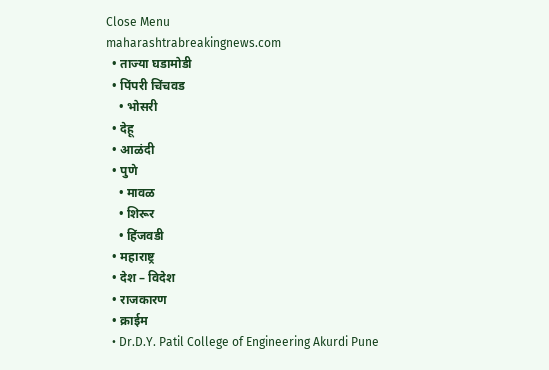Close Menu
maharashtrabreakingnews.com
  • ताज्या घडामोडी
  • पिंपरी चिंचवड
    • भोसरी
  • देहू
  • आळंदी
  • पुणे
    • मावळ
    • शिरूर
    • हिंजवडी
  • महाराष्ट्र
  • देश – विदेश
  • राजकारण
  • क्राईम
  • Dr.D.Y. Patil College of Engineering Akurdi Pune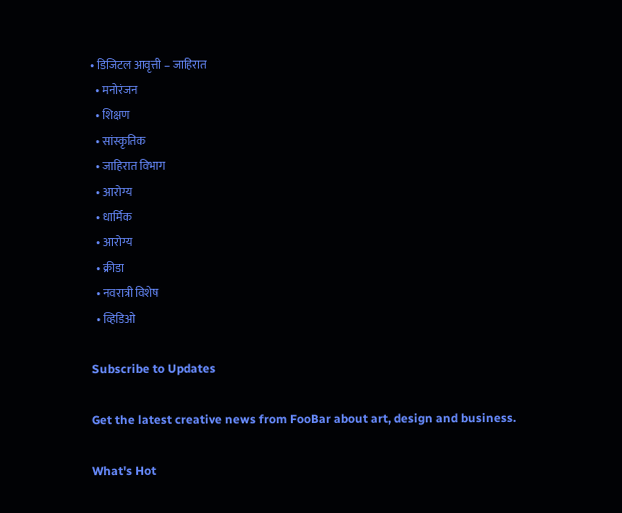• डिजिटल आवृत्ती – जाहिरात
  • मनोरंजन
  • शिक्षण
  • सांस्कृतिक
  • जाहिरात विभाग
  • आरोग्य
  • धार्मिक
  • आरोग्य
  • क्रीडा
  • नवरात्री विशेष
  • व्हिडिओ

Subscribe to Updates

Get the latest creative news from FooBar about art, design and business.

What's Hot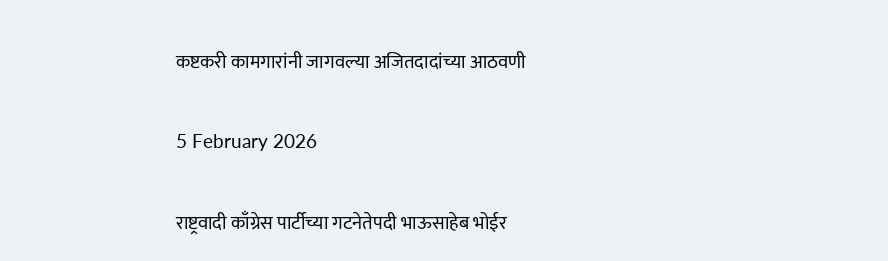कष्टकरी कामगारांनी जागवल्या अजितदादांच्या आठवणी

5 February 2026

राष्ट्रवादी काँग्रेस पार्टीच्या गटनेतेपदी भाऊसाहेब भोईर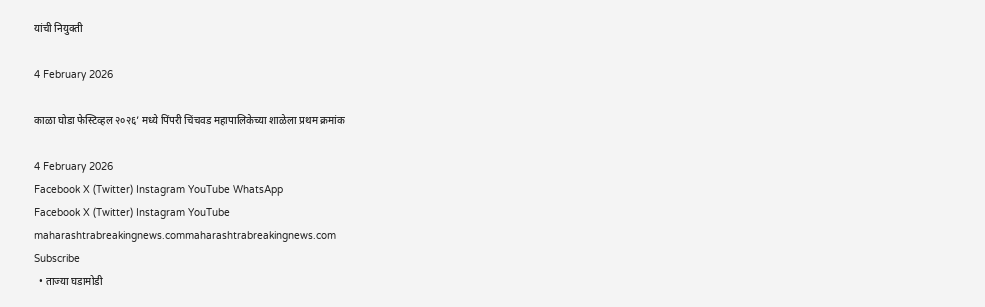यांची नियुक्ती

4 February 2026

काळा घोडा फेस्टिव्हल २०२६’ मध्ये पिंपरी चिंचवड महापालिकेच्या शाळेला प्रथम क्रमांक

4 February 2026
Facebook X (Twitter) Instagram YouTube WhatsApp
Facebook X (Twitter) Instagram YouTube
maharashtrabreakingnews.commaharashtrabreakingnews.com
Subscribe
  • ताज्या घडामोडी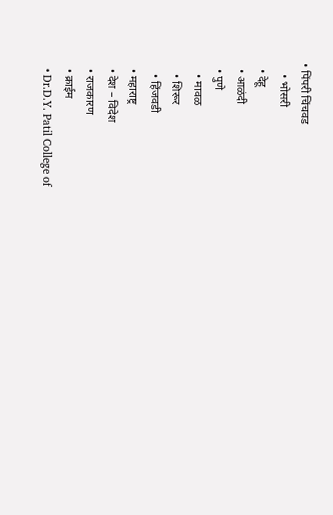• पिंपरी चिंचवड
    • भोसरी
  • देहू
  • आळंदी
  • पुणे
    • मावळ
    • शिरूर
    • हिंजवडी
  • महाराष्ट्र
  • देश – विदेश
  • राजकारण
  • क्राईम
  • Dr.D.Y. Patil College of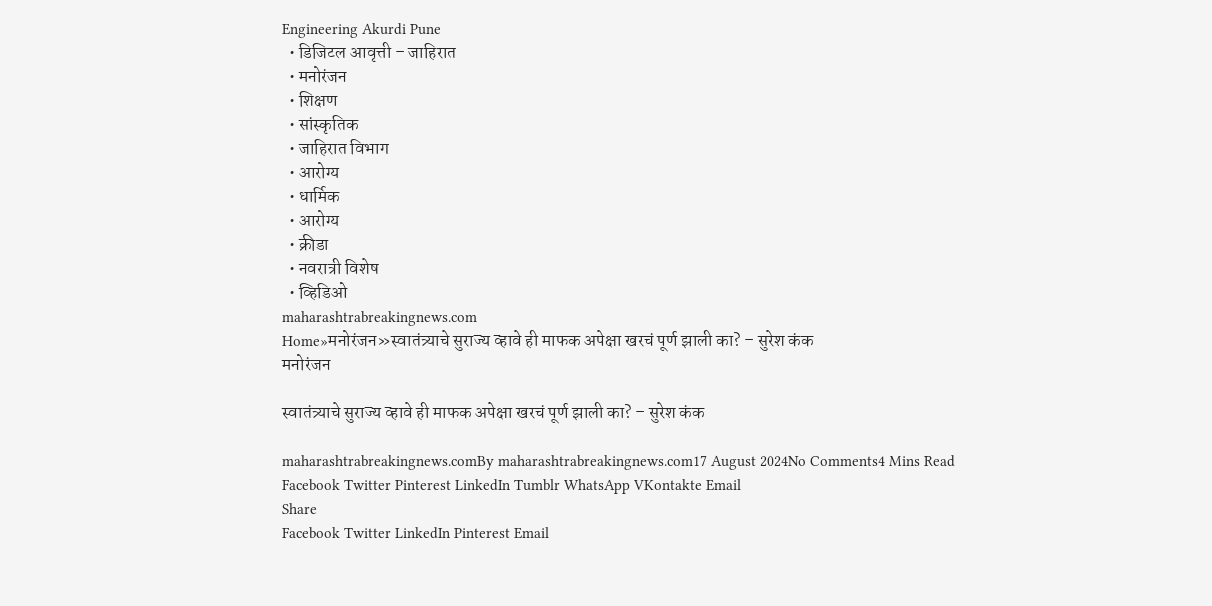Engineering Akurdi Pune
  • डिजिटल आवृत्ती – जाहिरात
  • मनोरंजन
  • शिक्षण
  • सांस्कृतिक
  • जाहिरात विभाग
  • आरोग्य
  • धार्मिक
  • आरोग्य
  • क्रीडा
  • नवरात्री विशेष
  • व्हिडिओ
maharashtrabreakingnews.com
Home»मनोरंजन»स्वातंत्र्याचे सुराज्य व्हावे ही माफक अपेक्षा खरचं पूर्ण झाली का? – सुरेश कंक
मनोरंजन

स्वातंत्र्याचे सुराज्य व्हावे ही माफक अपेक्षा खरचं पूर्ण झाली का? – सुरेश कंक

maharashtrabreakingnews.comBy maharashtrabreakingnews.com17 August 2024No Comments4 Mins Read
Facebook Twitter Pinterest LinkedIn Tumblr WhatsApp VKontakte Email
Share
Facebook Twitter LinkedIn Pinterest Email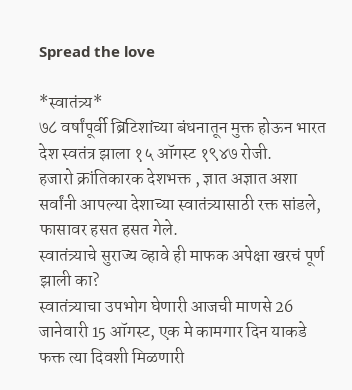Spread the love

*स्वातंत्र्य*
७८ वर्षांपूर्वी ब्रिटिशांच्या बंधनातून मुक्त होऊन भारत देश स्वतंत्र झाला १५ ऑगस्ट १९४७ रोजी.
हजारो क्रांतिकारक देशभक्त , ज्ञात अज्ञात अशा सर्वांनी आपल्या देशाच्या स्वातंत्र्यासाठी रक्त सांडले, फासावर हसत हसत गेले.
स्वातंत्र्याचे सुराज्य व्हावे ही माफक अपेक्षा खरचं पूर्ण झाली का?
स्वातंत्र्याचा उपभोग घेणारी आजची माणसे 26 जानेवारी 15 ऑगस्ट, एक मे कामगार दिन याकडे फक्त त्या दिवशी मिळणारी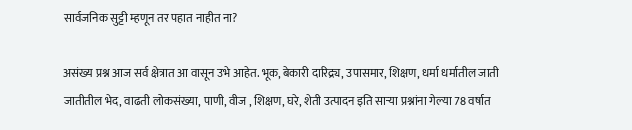सार्वजनिक सुट्टी म्हणून तर पहात नाहीत ना?

असंख्य प्रश्न आज सर्व क्षेत्रात आ वासून उभे आहेत. भूक, बेकारी दारिद्र्य, उपासमार, शिक्षण, धर्मा धर्मातील जाती जातीतील भेद, वाढती लोकसंख्या, पाणी, वीज , शिक्षण, घरे, शेती उत्पादन इति साऱ्या प्रश्नांना गेल्या 78 वर्षात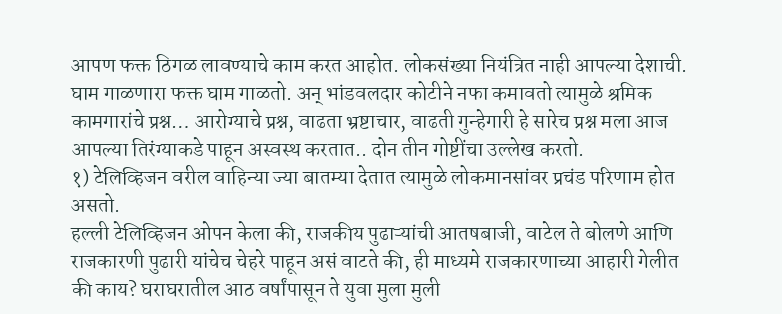आपण फक्त ठिगळ लावण्याचे काम करत आहोत. लोकसंख्या नियंत्रित नाही आपल्या देशाची.
घाम गाळणारा फक्त घाम गाळतो. अन् भांडवलदार कोटीने नफा कमावतो त्यामुळे श्रमिक कामगारांचे प्रश्न… आरोग्याचे प्रश्न, वाढता भ्रष्टाचार, वाढती गुन्हेगारी हे सारेच प्रश्न मला आज आपल्या तिरंग्याकडे पाहून अस्वस्थ करतात.. दोन तीन गोष्टींचा उल्लेख करतो.
१) टेलिव्हिजन वरील वाहिन्या ज्या बातम्या देतात त्यामुळे लोकमानसांवर प्रचंड परिणाम होत असतो.
हल्ली टेलिव्हिजन ओपन केला की, राजकीय पुढाऱ्यांची आतषबाजी, वाटेल ते बोलणे आणि राजकारणी पुढारी यांचेच चेहरे पाहून असं वाटते की, ही माध्यमे राजकारणाच्या आहारी गेलीत की काय? घराघरातील आठ वर्षांपासून ते युवा मुला मुली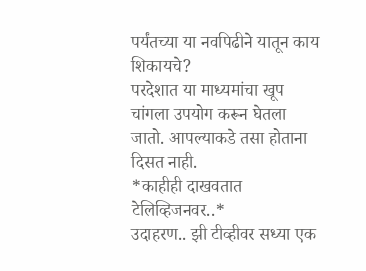पर्यंतच्या या नवपिढीने यातून काय शिकायचे?
परदेशात या माध्यमांचा खूप चांगला उपयोग करून घेतला जातो. आपल्याकडे तसा होताना दिसत नाही.
*काहीही दाखवतात टेलिव्हिजनवर..*
उदाहरण.. झी टीव्हीवर सध्या एक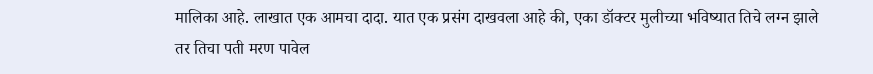मालिका आहे. लाखात एक आमचा दादा. यात एक प्रसंग दाखवला आहे की, एका डॉक्टर मुलीच्या भविष्यात तिचे लग्न झाले तर तिचा पती मरण पावेल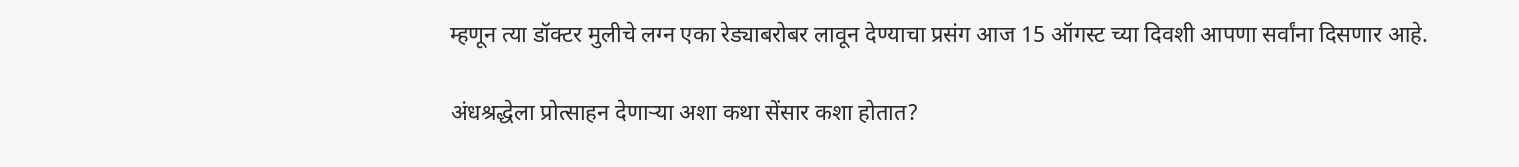म्हणून त्या डॉक्टर मुलीचे लग्न एका रेड्याबरोबर लावून देण्याचा प्रसंग आज 15 ऑगस्ट च्या दिवशी आपणा सर्वांना दिसणार आहे.

अंधश्रद्धेला प्रोत्साहन देणाऱ्या अशा कथा सेंसार कशा होतात?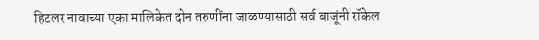हिटलर नावाच्या एका मालिकेत दोन तरुणींना जाळण्यासाठी सर्व बाजूंनी रॉकेल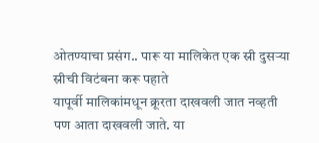ओतण्याचा प्रसंग.. पारू या मालिकेत एक स्री दुसऱ्या स्रीची विटंबना करू पहाते
यापूर्वी मालिकांमधून क्रूरता दाखवली जात नव्हती पण आता दाखवली जाते. या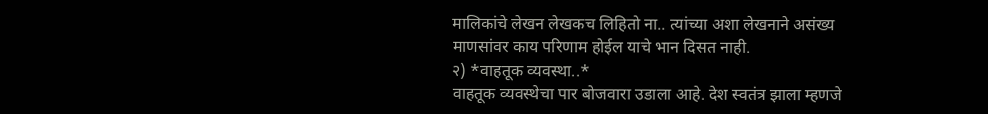मालिकांचे लेखन लेखकच लिहितो ना.. त्यांच्या अशा लेखनाने असंख्य माणसांवर काय परिणाम होईल याचे भान दिसत नाही.
२) *वाहतूक व्यवस्था..*
वाहतूक व्यवस्थेचा पार बोजवारा उडाला आहे. देश स्वतंत्र झाला म्हणजे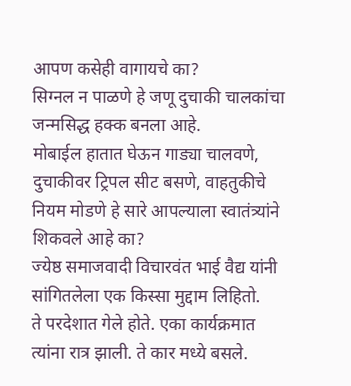आपण कसेही वागायचे का?
सिग्नल न पाळणे हे जणू दुचाकी चालकांचा जन्मसिद्ध हक्क बनला आहे.
मोबाईल हातात घेऊन गाड्या चालवणे, दुचाकीवर ट्रिपल सीट बसणे, वाहतुकीचे नियम मोडणे हे सारे आपल्याला स्वातंत्र्यांने शिकवले आहे का?
ज्येष्ठ समाजवादी विचारवंत भाई वैद्य यांनी सांगितलेला एक किस्सा मुद्दाम लिहितो.
ते परदेशात गेले होते. एका कार्यक्रमात त्यांना रात्र झाली. ते कार मध्ये बसले.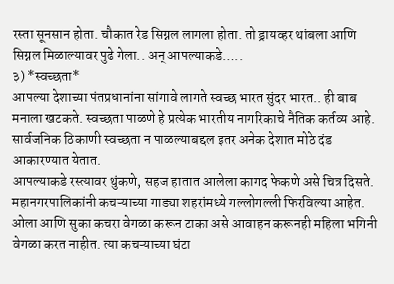रस्ता सूनसान होता. चौकात रेड सिग्नल लागला होता. तो ड्रायव्हर थांबला आणि सिग्नल मिळाल्यावर पुढे गेला.. अन् आपल्याकडे…..
३) *स्वच्छता*
आपल्या देशाच्या पंतप्रधानांना सांगावे लागते स्वच्छ भारत सुंदर भारत.. ही बाब मनाला खटकते. स्वच्छता पाळणे हे प्रत्येक भारतीय नागरिकाचे नैतिक कर्तव्य आहे. सार्वजनिक ठिकाणी स्वच्छता न पाळल्याबद्दल इतर अनेक देशात मोठे दंड आकारण्यात येतात.
आपल्याकडे रस्त्यावर थुंकणे, सहज हातात आलेला कागद फेकणे असे चित्र दिसते. महानगरपालिकांनी कचऱ्याच्या गाड्या शहरांमध्ये गल्लोगल्ली फिरविल्या आहेत. ओला आणि सुका कचरा वेगळा करून टाका असे आवाहन करूनही महिला भगिनी वेगळा करत नाहीत. त्या कचऱ्याच्या घंटा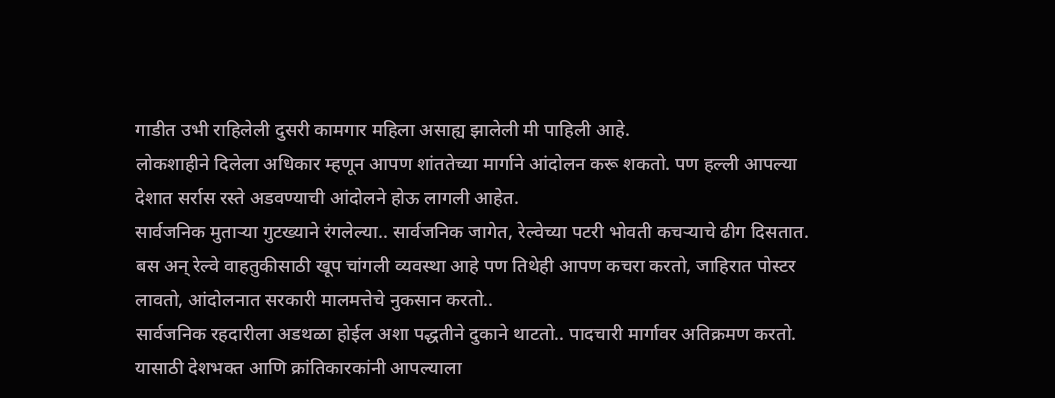गाडीत उभी राहिलेली दुसरी कामगार महिला असाह्य झालेली मी पाहिली आहे.
लोकशाहीने दिलेला अधिकार म्हणून आपण शांततेच्या मार्गाने आंदोलन करू शकतो. पण हल्ली आपल्या देशात सर्रास रस्ते अडवण्याची आंदोलने होऊ लागली आहेत.
सार्वजनिक मुताऱ्या गुटख्याने रंगलेल्या.. सार्वजनिक जागेत, रेल्वेच्या पटरी भोवती कचऱ्याचे ढीग दिसतात.
बस अन् रेल्वे वाहतुकीसाठी खूप चांगली व्यवस्था आहे पण तिथेही आपण कचरा करतो, जाहिरात पोस्टर लावतो, आंदोलनात सरकारी मालमत्तेचे नुकसान करतो..
सार्वजनिक रहदारीला अडथळा होईल अशा पद्धतीने दुकाने थाटतो.. पादचारी मार्गावर अतिक्रमण करतो. यासाठी देशभक्त आणि क्रांतिकारकांनी आपल्याला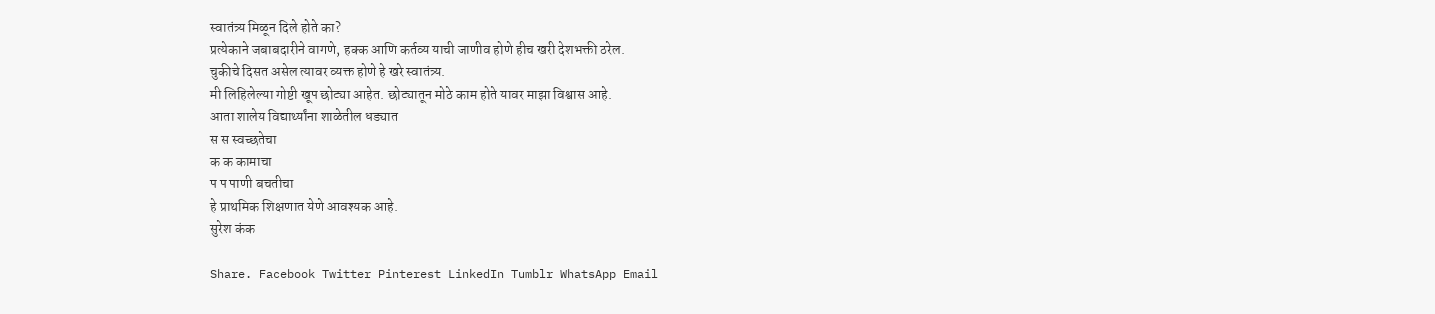स्वातंत्र्य मिळून दिले होते का?
प्रत्येकाने जबाबदारीने वागणे, हक्क आणि कर्तव्य याची जाणीव होणे हीच खरी देशभक्ती ठरेल.
चुकीचे दिसत असेल त्यावर व्यक्त होणे हे खरे स्वातंत्र्य.
मी लिहिलेल्या गोष्टी खूप छोट्या आहेत. छोट्यातून मोठे काम होते यावर माझा विश्वास आहे.
आता शालेय विद्यार्थ्यांना शाळेतील धड्यात
स स स्वच्छतेचा
क क कामाचा
प प पाणी बचतीचा
हे प्राथमिक शिक्षणात येणे आवश्यक आहे.
सुरेश कंक

Share. Facebook Twitter Pinterest LinkedIn Tumblr WhatsApp Email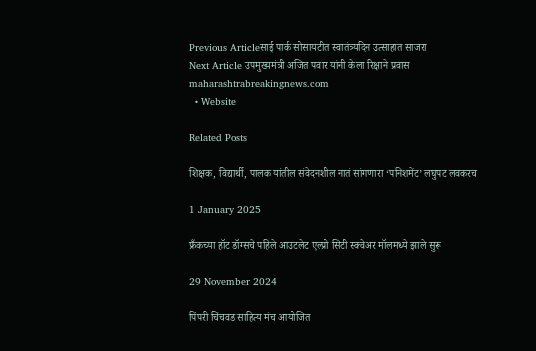Previous Articleसाई पार्क सोसायटीत स्वातंत्र्यदिन उत्साहात साजरा
Next Article उपमुख्यमंत्री अजित पवार यांनी केला रिक्षाने प्रवास
maharashtrabreakingnews.com
  • Website

Related Posts

शिक्षक, विद्यार्थी, पालक यांतील संवेदनशील नातं सांगणारा ‘पनिशमेंट’ लघुपट लवकरच

1 January 2025

फ्रँकच्या हॉट डॉग्सचे पहिले आउटलेट एल्प्रो सिटी स्क्वेअर मॉलमध्ये झाले सुरू

29 November 2024

पिंपरी चिंचवड साहित्य मंच आयोजित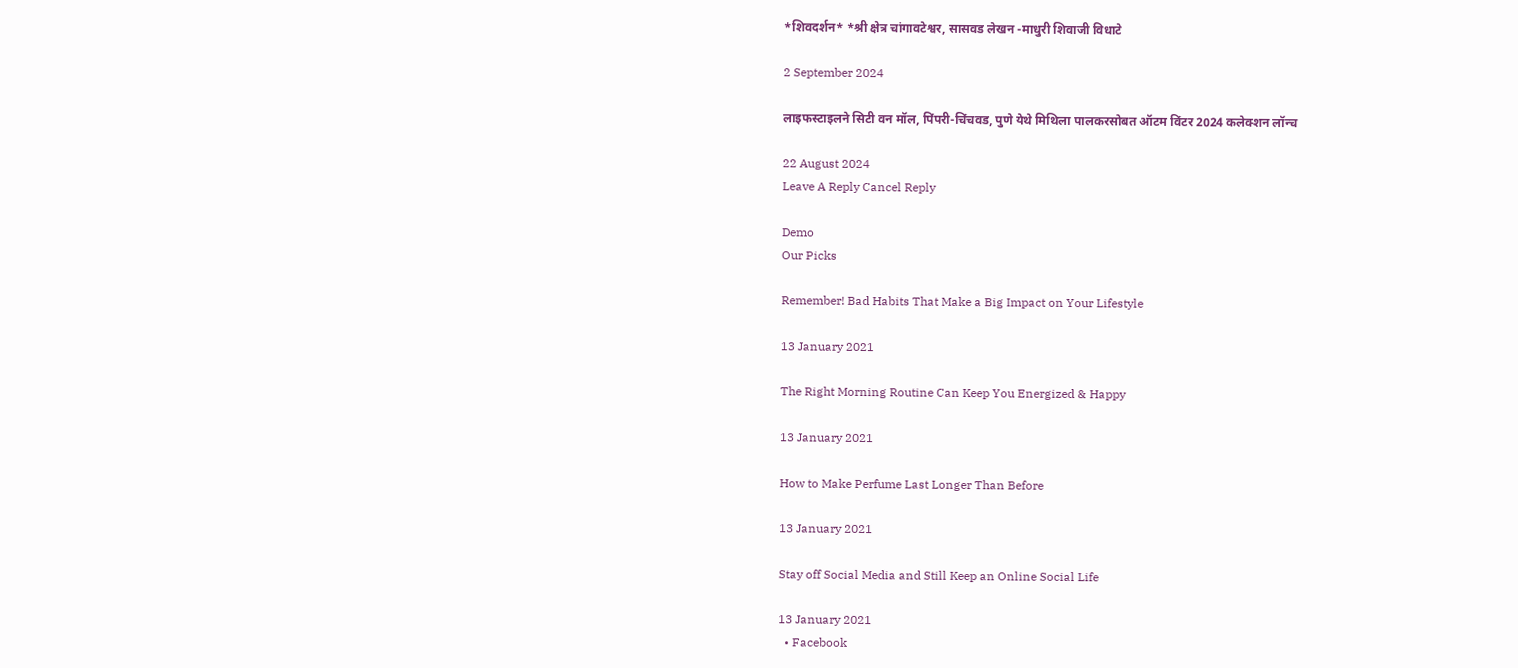*शिवदर्शन* *श्री क्षेत्र चांगावटेश्वर, सासवड लेखन -माधुरी शिवाजी विधाटे

2 September 2024

लाइफस्टाइलने सिटी वन मॉल, पिंपरी-चिंचवड, पुणे येथे मिथिला पालकरसोबत ऑटम विंटर 2024 कलेक्शन लॉन्च

22 August 2024
Leave A Reply Cancel Reply

Demo
Our Picks

Remember! Bad Habits That Make a Big Impact on Your Lifestyle

13 January 2021

The Right Morning Routine Can Keep You Energized & Happy

13 January 2021

How to Make Perfume Last Longer Than Before

13 January 2021

Stay off Social Media and Still Keep an Online Social Life

13 January 2021
  • Facebook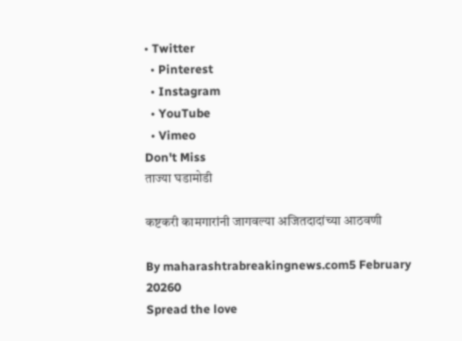• Twitter
  • Pinterest
  • Instagram
  • YouTube
  • Vimeo
Don't Miss
ताज्या घडामोडी

कष्टकरी कामगारांनी जागवल्या अजितदादांच्या आठवणी

By maharashtrabreakingnews.com5 February 20260
Spread the love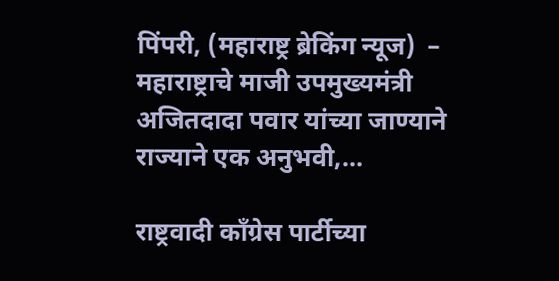पिंपरी, (महाराष्ट्र ब्रेकिंग न्यूज)  – महाराष्ट्राचे माजी उपमुख्यमंत्री अजितदादा पवार यांच्या जाण्याने राज्याने एक अनुभवी,…

राष्ट्रवादी काँग्रेस पार्टीच्या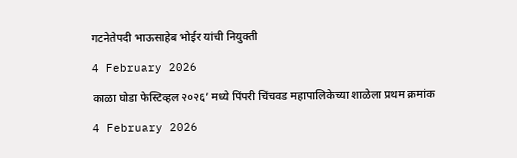गटनेतेपदी भाऊसाहेब भोईर यांची नियुक्ती

4 February 2026

काळा घोडा फेस्टिव्हल २०२६’ मध्ये पिंपरी चिंचवड महापालिकेच्या शाळेला प्रथम क्रमांक

4 February 2026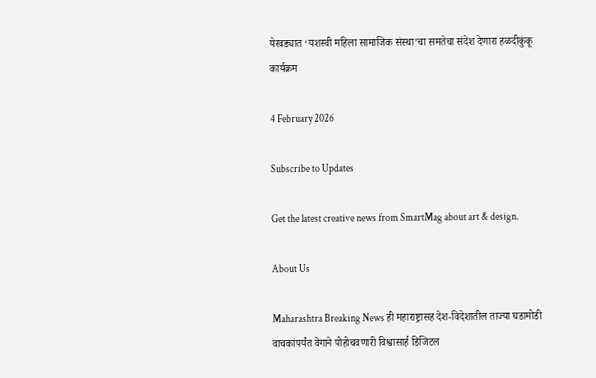येरवड्यात ‘यशस्वी महिला सामाजिक संस्था’चा समतेचा संदेश देणारा हळदीकुंकू कार्यक्रम

4 February 2026

Subscribe to Updates

Get the latest creative news from SmartMag about art & design.

About Us

Maharashtra Breaking News ही महाराष्ट्रासह देश-विदेशातील ताज्या घडामोडी वाचकांपर्यंत वेगाने पोहोचवणारी विश्वासार्ह डिजिटल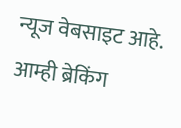न्यूज वेबसाइट आहे. आम्ही ब्रेकिंग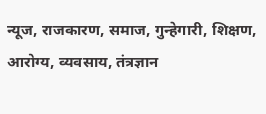न्यूज, राजकारण, समाज, गुन्हेगारी, शिक्षण, आरोग्य, व्यवसाय, तंत्रज्ञान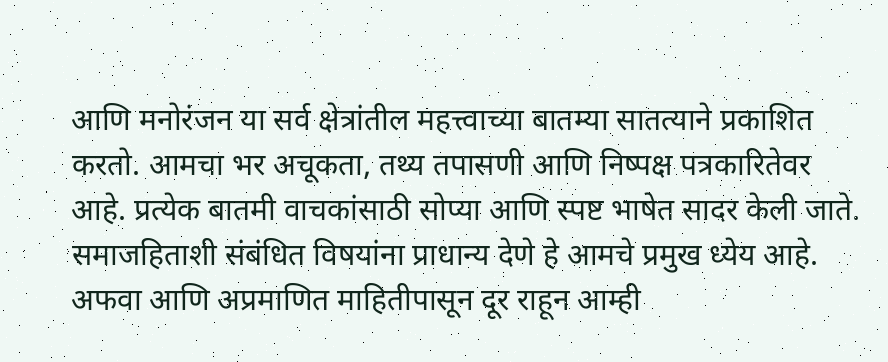आणि मनोरंजन या सर्व क्षेत्रांतील महत्त्वाच्या बातम्या सातत्याने प्रकाशित करतो. आमचा भर अचूकता, तथ्य तपासणी आणि निष्पक्ष पत्रकारितेवर आहे. प्रत्येक बातमी वाचकांसाठी सोप्या आणि स्पष्ट भाषेत सादर केली जाते. समाजहिताशी संबंधित विषयांना प्राधान्य देणे हे आमचे प्रमुख ध्येय आहे. अफवा आणि अप्रमाणित माहितीपासून दूर राहून आम्ही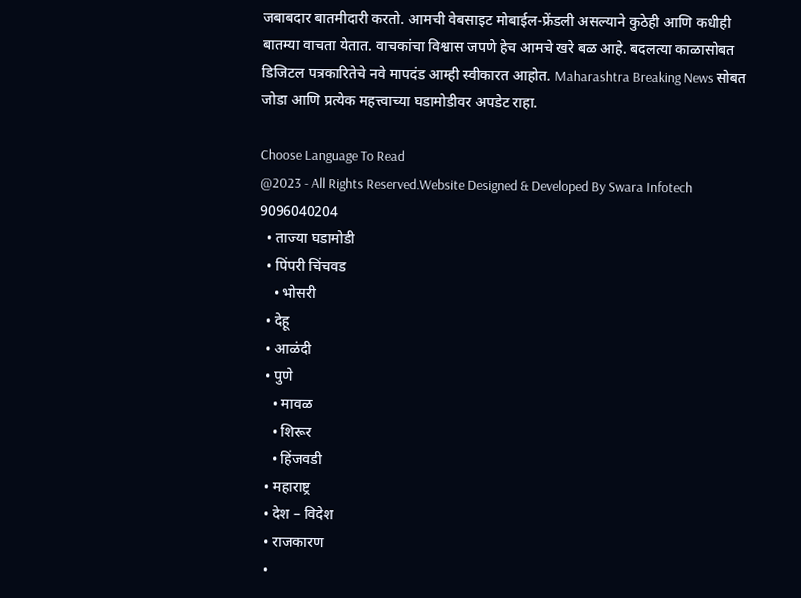जबाबदार बातमीदारी करतो. आमची वेबसाइट मोबाईल-फ्रेंडली असल्याने कुठेही आणि कधीही बातम्या वाचता येतात. वाचकांचा विश्वास जपणे हेच आमचे खरे बळ आहे. बदलत्या काळासोबत डिजिटल पत्रकारितेचे नवे मापदंड आम्ही स्वीकारत आहोत. Maharashtra Breaking News सोबत जोडा आणि प्रत्येक महत्त्वाच्या घडामोडीवर अपडेट राहा.

Choose Language To Read
@2023 - All Rights Reserved.Website Designed & Developed By Swara Infotech 9096040204
  • ताज्या घडामोडी
  • पिंपरी चिंचवड
    • भोसरी
  • देहू
  • आळंदी
  • पुणे
    • मावळ
    • शिरूर
    • हिंजवडी
  • महाराष्ट्र
  • देश – विदेश
  • राजकारण
  •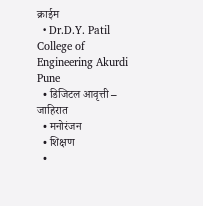क्राईम
  • Dr.D.Y. Patil College of Engineering Akurdi Pune
  • डिजिटल आवृत्ती – जाहिरात
  • मनोरंजन
  • शिक्षण
  •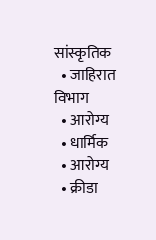सांस्कृतिक
  • जाहिरात विभाग
  • आरोग्य
  • धार्मिक
  • आरोग्य
  • क्रीडा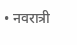• नवरात्री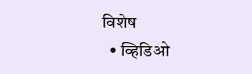विशेष
  • व्हिडिओ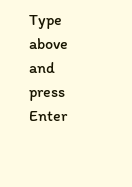Type above and press Enter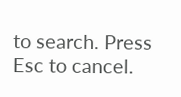to search. Press Esc to cancel.